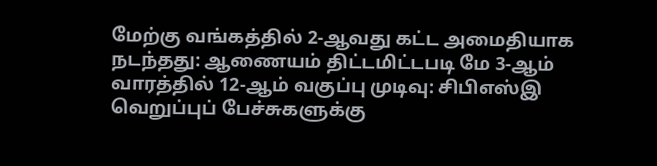மேற்கு வங்கத்தில் 2-ஆவது கட்ட அமைதியாக நடந்தது: ஆணையம் திட்டமிட்டபடி மே 3-ஆம் வாரத்தில் 12-ஆம் வகுப்பு முடிவு: சிபிஎஸ்இ வெறுப்புப் பேச்சுகளுக்கு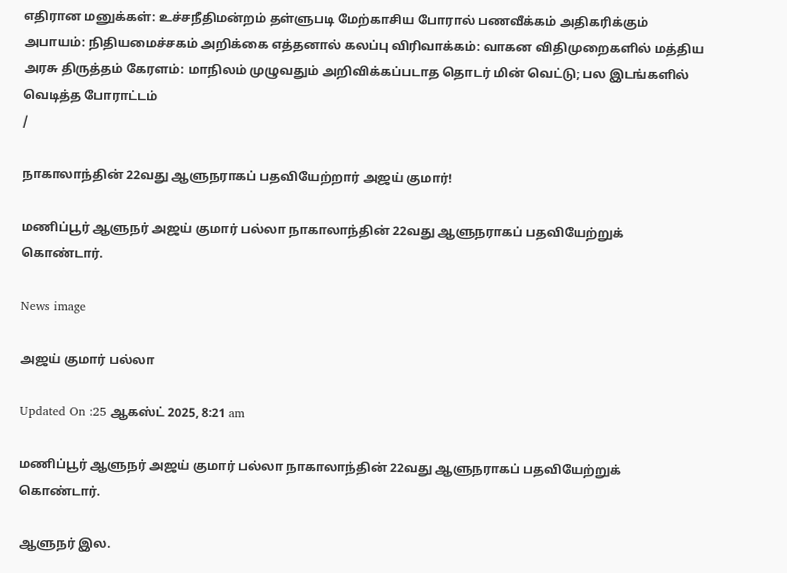எதிரான மனுக்கள்: உச்சநீதிமன்றம் தள்ளுபடி மேற்காசிய போரால் பணவீக்கம் அதிகரிக்கும் அபாயம்: நிதியமைச்சகம் அறிக்கை எத்தனால் கலப்பு விரிவாக்கம்: வாகன விதிமுறைகளில் மத்திய அரசு திருத்தம் கேரளம்: மாநிலம் முழுவதும் அறிவிக்கப்படாத தொடர் மின் வெட்டு; பல இடங்களில் வெடித்த போராட்டம்
/

நாகாலாந்தின் 22வது ஆளுநராகப் பதவியேற்றார் அஜய் குமார்!

மணிப்பூர் ஆளுநர் அஜய் குமார் பல்லா நாகாலாந்தின் 22வது ஆளுநராகப் பதவியேற்றுக் கொண்டார்.

News image

அஜய் குமார் பல்லா

Updated On :25 ஆகஸ்ட் 2025, 8:21 am

மணிப்பூர் ஆளுநர் அஜய் குமார் பல்லா நாகாலாந்தின் 22வது ஆளுநராகப் பதவியேற்றுக் கொண்டார்.

ஆளுநர் இல.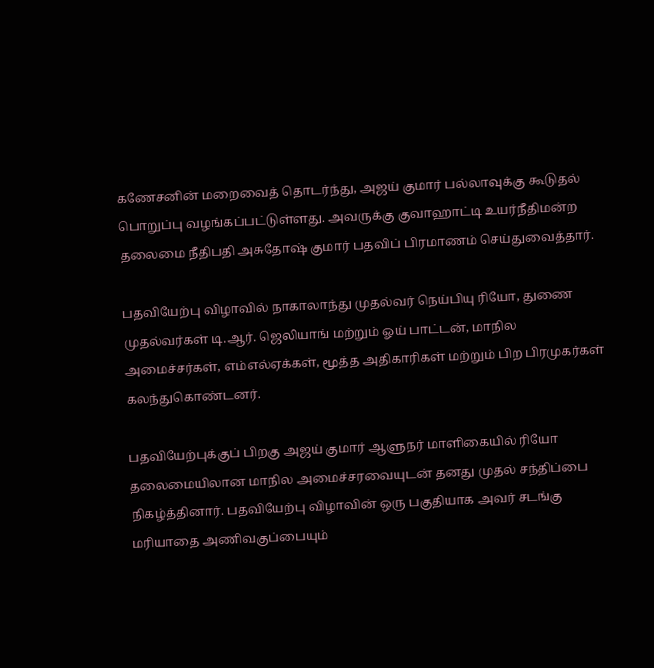கணேசனின் மறைவைத் தொடர்ந்து, அஜய் குமார் பல்லாவுக்கு கூடுதல் பொறுப்பு வழங்கப்பட்டுள்ளது. அவருக்கு குவாஹாட்டி உயர்நீதிமன்ற தலைமை நீதிபதி அசுதோஷ் குமார் பதவிப் பிரமாணம் செய்துவைத்தார்.

பதவியேற்பு விழாவில் நாகாலாந்து முதல்வர் நெய்பியு ரியோ, துணை முதல்வர்கள் டி.ஆர். ஜெலியாங் மற்றும் ஓய் பாட்டன், மாநில அமைச்சர்கள், எம்எல்ஏக்கள், மூத்த அதிகாரிகள் மற்றும் பிற பிரமுகர்கள் கலந்துகொண்டனர்.

பதவியேற்புக்குப் பிறகு அஜய் குமார் ஆளுநர் மாளிகையில் ரியோ தலைமையிலான மாநில அமைச்சரவையுடன் தனது முதல் சந்திப்பை நிகழ்த்தினார். பதவியேற்பு விழாவின் ஒரு பகுதியாக அவர் சடங்கு மரியாதை அணிவகுப்பையும்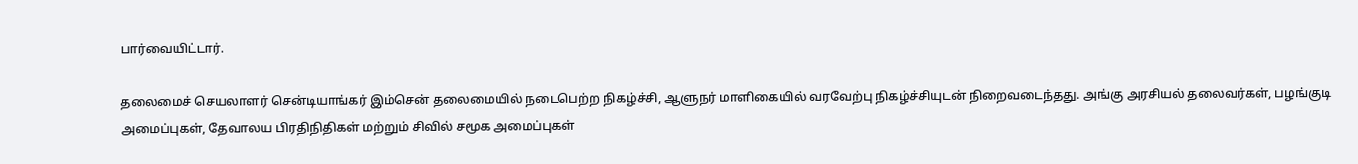பார்வையிட்டார்.

தலைமைச் செயலாளர் சென்டியாங்கர் இம்சென் தலைமையில் நடைபெற்ற நிகழ்ச்சி, ஆளுநர் மாளிகையில் வரவேற்பு நிகழ்ச்சியுடன் நிறைவடைந்தது. அங்கு அரசியல் தலைவர்கள், பழங்குடி அமைப்புகள், தேவாலய பிரதிநிதிகள் மற்றும் சிவில் சமூக அமைப்புகள்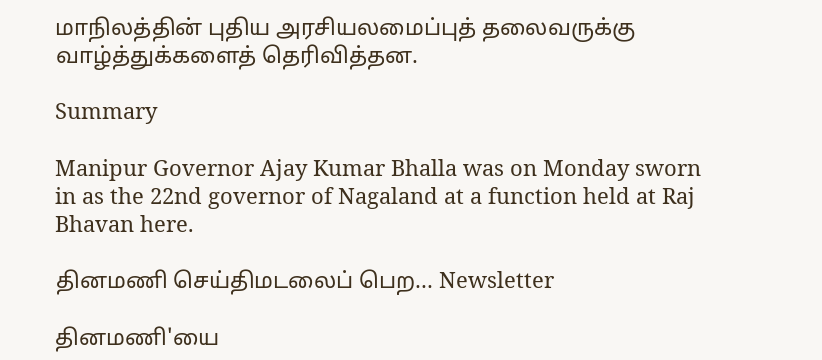மாநிலத்தின் புதிய அரசியலமைப்புத் தலைவருக்கு வாழ்த்துக்களைத் தெரிவித்தன.

Summary

Manipur Governor Ajay Kumar Bhalla was on Monday sworn in as the 22nd governor of Nagaland at a function held at Raj Bhavan here.

தினமணி செய்திமடலைப் பெற... Newsletter

தினமணி'யை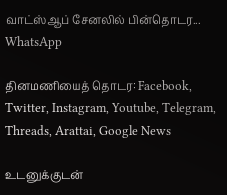வாட்ஸ்ஆப் சேனலில் பின்தொடர... WhatsApp

தினமணியைத் தொடர: Facebook, Twitter, Instagram, Youtube, Telegram, Threads, Arattai, Google News

உடனுக்குடன்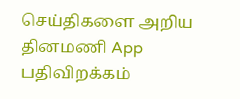செய்திகளை அறிய தினமணி App பதிவிறக்கம்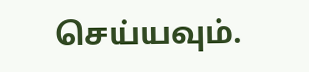செய்யவும்.